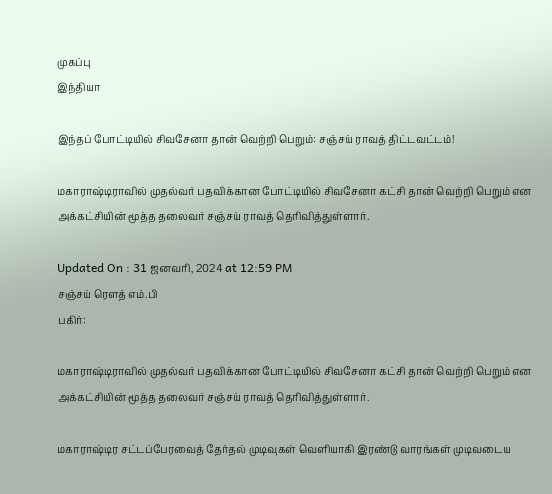முகப்பு
இந்தியா

இந்தப் போட்டியில் சிவசேனா தான் வெற்றி பெறும்: சஞ்சய் ராவத் திட்டவட்டம்!

மகாராஷ்டிராவில் முதல்வர் பதவிக்கான போட்டியில் சிவசேனா கட்சி தான் வெற்றி பெறும் என அக்கட்சியின் மூத்த தலைவர் சஞ்சய் ராவத் தெரிவித்துள்ளார்.

Updated On : 31 ஜனவரி, 2024 at 12:59 PM
சஞ்சய் ரௌத் எம்.பி
பகிர்:

மகாராஷ்டிராவில் முதல்வர் பதவிக்கான போட்டியில் சிவசேனா கட்சி தான் வெற்றி பெறும் என அக்கட்சியின் மூத்த தலைவர் சஞ்சய் ராவத் தெரிவித்துள்ளார்.

மகாராஷ்டிர சட்டப்பேரவைத் தேர்தல் முடிவுகள் வெளியாகி இரண்டு வாரங்கள் முடிவடைய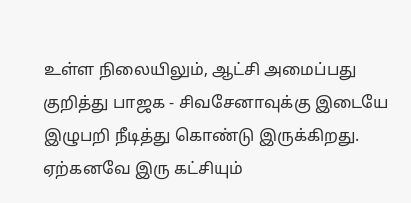உள்ள நிலையிலும், ஆட்சி அமைப்பது குறித்து பாஜக - சிவசேனாவுக்கு இடையே இழுபறி நீடித்து கொண்டு இருக்கிறது. ஏற்கனவே இரு கட்சியும்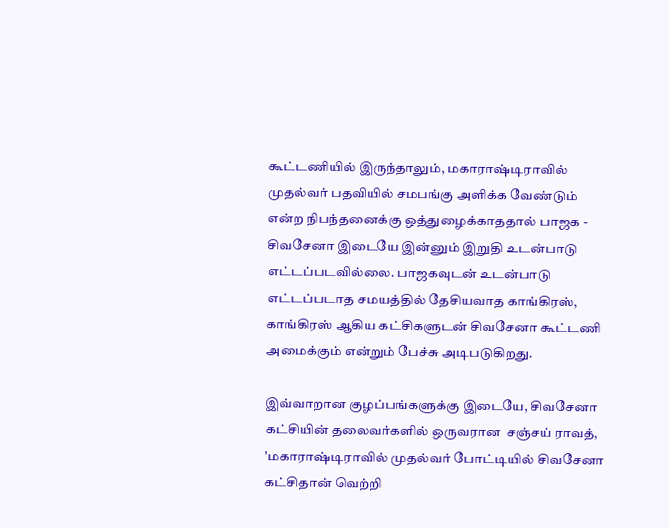கூட்டணியில் இருந்தாலும், மகாராஷ்டிராவில் முதல்வர் பதவியில் சமபங்கு அளிக்க வேண்டும் என்ற நிபந்தனைக்கு ஒத்துழைக்காததால் பாஜக - சிவசேனா இடையே இன்னும் இறுதி உடன்பாடு எட்டப்படவில்லை. பாஜகவுடன் உடன்பாடு எட்டப்படாத சமயத்தில் தேசியவாத காங்கிரஸ், காங்கிரஸ் ஆகிய கட்சிகளுடன் சிவசேனா கூட்டணி அமைக்கும் என்றும் பேச்சு அடிபடுகிறது.

இவ்வாறான குழப்பங்களுக்கு இடையே, சிவசேனா கட்சியின் தலைவர்களில் ஒருவரான  சஞ்சய் ராவத், 'மகாராஷ்டிராவில் முதல்வர் போட்டியில் சிவசேனா கட்சிதான் வெற்றி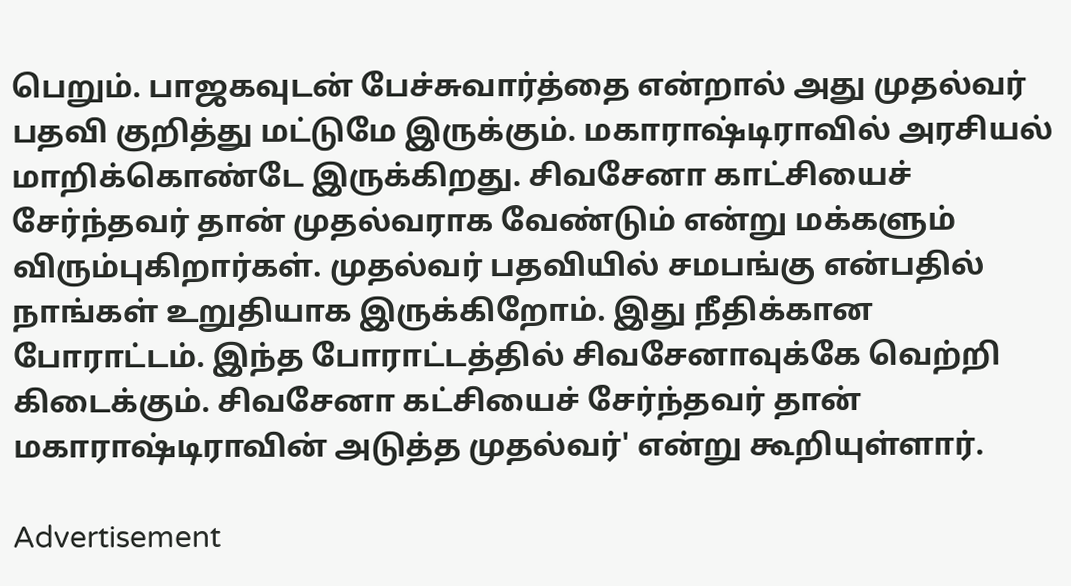பெறும். பாஜகவுடன் பேச்சுவார்த்தை என்றால் அது முதல்வர் பதவி குறித்து மட்டுமே இருக்கும். மகாராஷ்டிராவில் அரசியல் மாறிக்கொண்டே இருக்கிறது. சிவசேனா காட்சியைச் சேர்ந்தவர் தான் முதல்வராக வேண்டும் என்று மக்களும் விரும்புகிறார்கள். முதல்வர் பதவியில் சமபங்கு என்பதில் நாங்கள் உறுதியாக இருக்கிறோம். இது நீதிக்கான போராட்டம். இந்த போராட்டத்தில் சிவசேனாவுக்கே வெற்றி கிடைக்கும். சிவசேனா கட்சியைச் சேர்ந்தவர் தான் மகாராஷ்டிராவின் அடுத்த முதல்வர்' என்று கூறியுள்ளார்.

Advertisement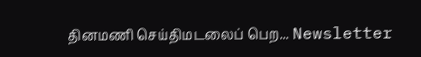தினமணி செய்திமடலைப் பெற... Newsletter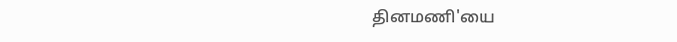தினமணி'யை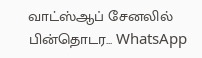வாட்ஸ்ஆப் சேனலில் பின்தொடர... WhatsApp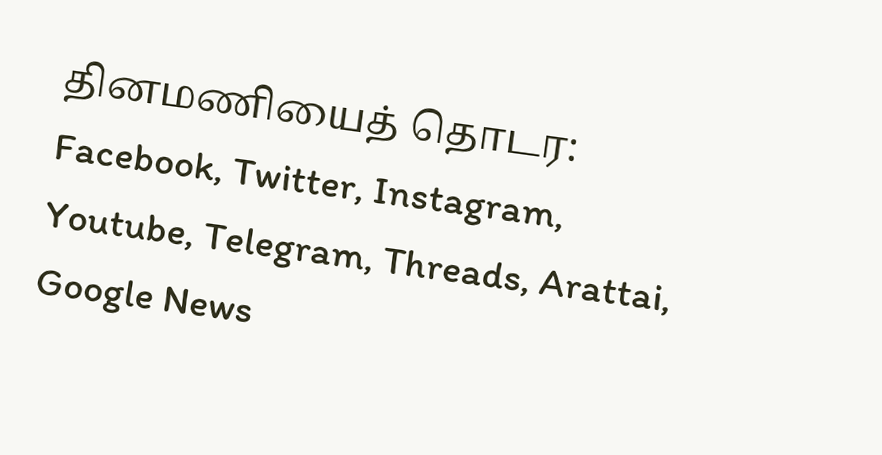தினமணியைத் தொடர: Facebook, Twitter, Instagram, Youtube, Telegram, Threads, Arattai, Google News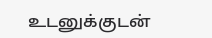உடனுக்குடன்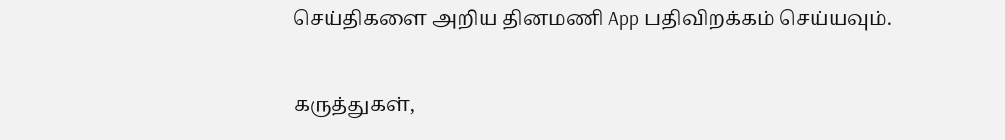செய்திகளை அறிய தினமணி App பதிவிறக்கம் செய்யவும்.

கருத்துகள்,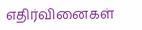எதிர்வினைகள்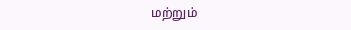மற்றும்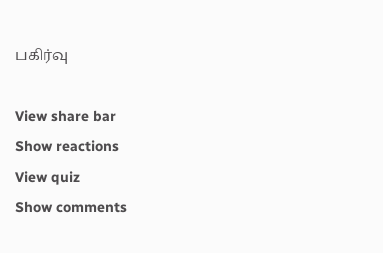பகிர்வு

View share bar
Show reactions
View quiz
Show comments